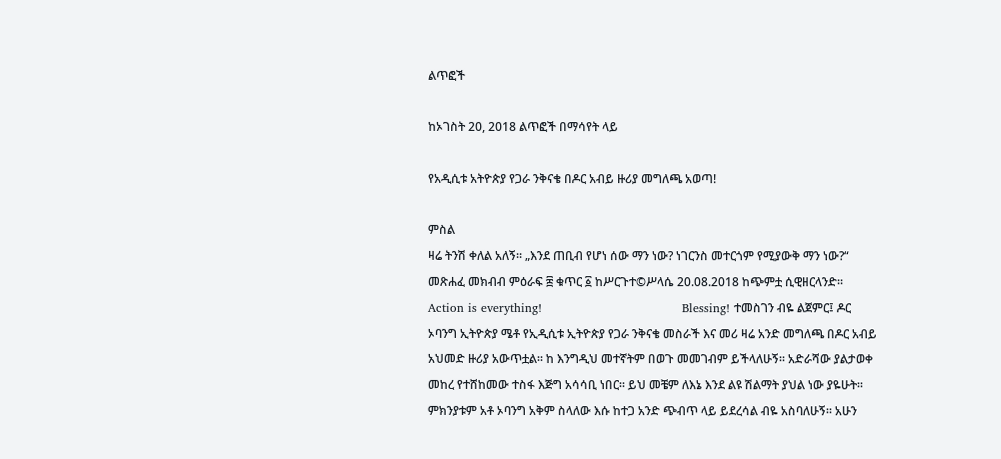ልጥፎች

ከኦገስት 20, 2018 ልጥፎች በማሳየት ላይ

የአዲሲቱ አትዮጵያ የጋራ ንቅናቄ በዶር አብይ ዙሪያ መግለጫ አወጣ!

ምስል
ዛሬ ትንሽ ቀለል አለኝ። „እንደ ጠቢብ የሆነ ሰው ማን ነው? ነገርንስ መተርጎም የሚያውቅ ማን ነው?“ መጽሐፈ መክብብ ምዕራፍ ፰ ቁጥር ፩ ከሥርጉተ©ሥላሴ 20.08.2018 ከጭምቷ ሲዊዘርላንድ።                     Action is everything!                                   Blessing! ተመስገን ብዬ ልጀምር፤ ዶር ኦባንግ ኢትዮጵያ ሜቶ የኢዲሲቱ ኢትዮጵያ የጋራ ንቅናቄ መስራች እና መሪ ዛሬ አንድ መግለጫ በዶር አብይ አህመድ ዙሪያ አውጥቷል። ከ እንግዲህ መተኛትም በወጉ መመገብም ይችላለሁኝ። አድራሻው ያልታወቀ መከረ የተሸከመው ተስፋ እጅግ አሳሳቢ ነበር። ይህ መቼም ለእኔ እንደ ልዩ ሽልማት ያህል ነው ያዬሁት። ምክንያቱም አቶ ኦባንግ አቅም ስላለው እሱ ከተጋ አንድ ጭብጥ ላይ ይደረሳል ብዬ አስባለሁኝ። አሁን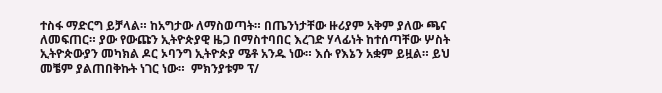ተስፋ ማድርግ ይቻላል። ከአግታው ለማስወጣት። በጤንነታቸው ዙሪያም አቅም ያለው ጫና ለመፍጠር። ያው የውጩን ኢትዮጵያዊ ዜጋ በማስተባበር እረገድ ሃላፊነት ከተሰጣቸው ሦስት ኢትዮጵውያን መካክል ዶር ኦባንግ ኢትዮጵያ ሜቶ አንዱ ነው። እሱ የእኔን አቋም ይዟል። ይህ መቼም ያልጠበቅኩት ነገር ነው።  ምክንያቱም ፕ/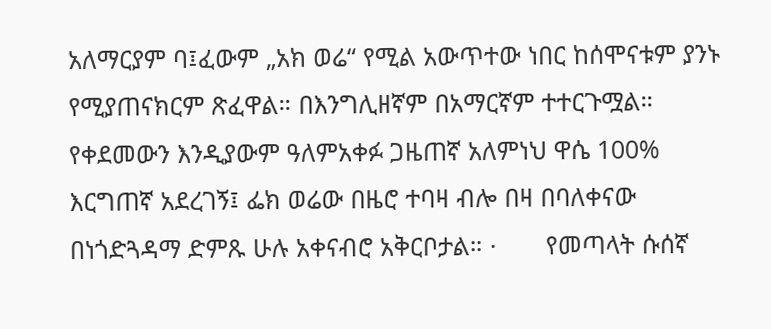አለማርያም ባ፤ፈውም „አክ ወሬ“ የሚል አውጥተው ነበር ከሰሞናቱም ያንኑ የሚያጠናክርም ጽፈዋል። በእንግሊዘኛም በአማርኛም ተተርጉሟል። የቀደመውን እንዲያውም ዓለምአቀፉ ጋዜጠኛ አለምነህ ዋሴ 100% እርግጠኛ አደረገኝ፤ ፌክ ወሬው በዜሮ ተባዛ ብሎ በዛ በባለቀናው በነጎድጓዳማ ድምጹ ሁሉ አቀናብሮ አቅርቦታል። ·       የመጣላት ሱሰኛ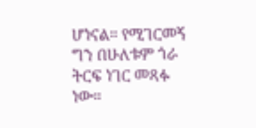ሆነናል። የሚገርመኝ ግን በሁለቱም ጎራ ትርፍ ነገር መጻፉ ነው።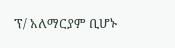ፕ/ አለማርያም ቢሆኑ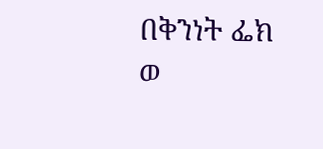በቅንነት ፌክ ወ